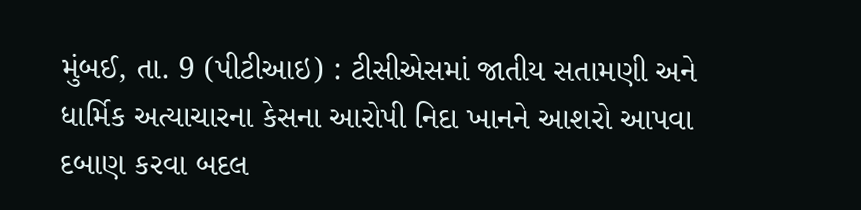મુંબઈ, તા. 9 (પીટીઆઇ) : ટીસીએસમાં જાતીય સતામણી અને ધાર્મિક અત્યાચારના કેસના આરોપી નિદા ખાનને આશરો આપવા દબાણ કરવા બદલ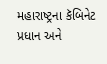મહારાષ્ટ્રના કૅબિનેટ પ્રધાન અને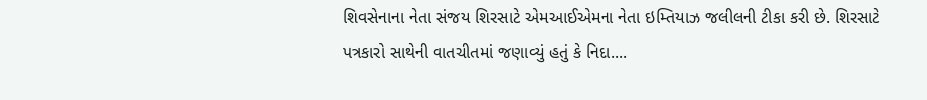શિવસેનાના નેતા સંજય શિરસાટે એમઆઈએમના નેતા ઇમ્તિયાઝ જલીલની ટીકા કરી છે. શિરસાટે પત્રકારો સાથેની વાતચીતમાં જણાવ્યું હતું કે નિદા....